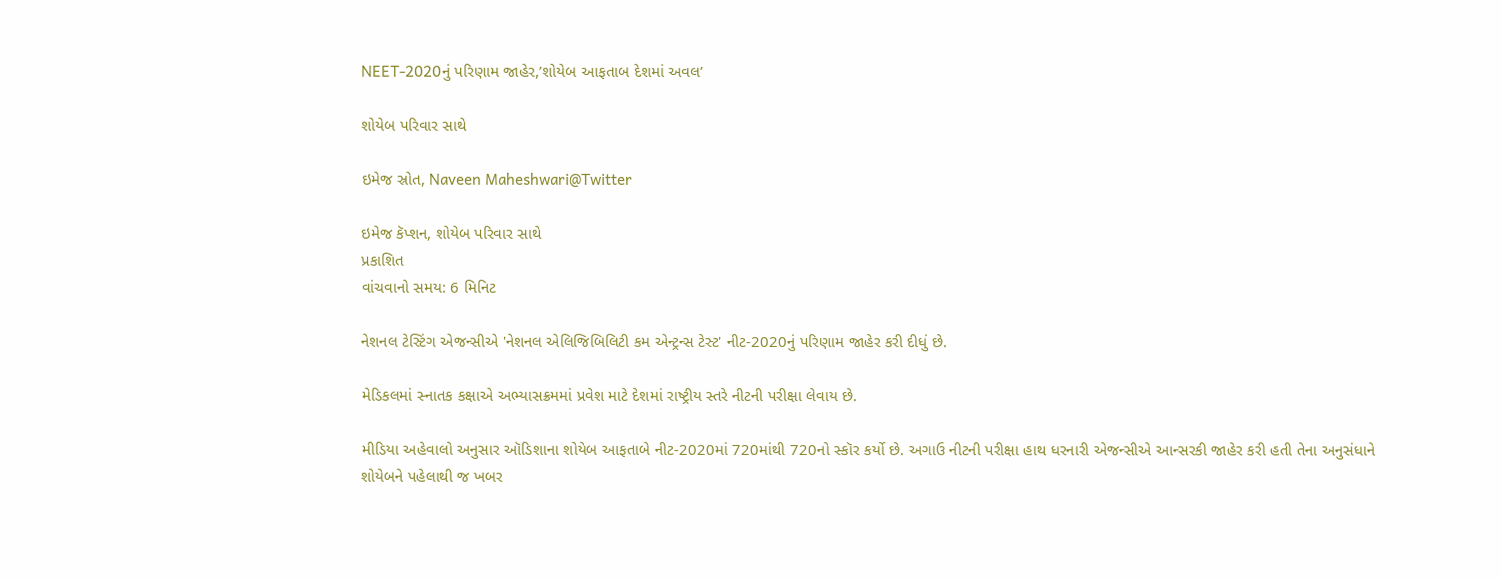NEET-2020નું પરિણામ જાહેર,’શોયેબ આફતાબ દેશમાં અવલ’

શોયેબ પરિવાર સાથે

ઇમેજ સ્રોત, Naveen Maheshwari@Twitter

ઇમેજ કૅપ્શન, શોયેબ પરિવાર સાથે
પ્રકાશિત
વાંચવાનો સમય: 6 મિનિટ

નેશનલ ટેસ્ટિંગ એજન્સીએ 'નેશનલ એલિજિબિલિટી કમ એન્ટ્રન્સ ટેસ્ટ' નીટ-2020નું પરિણામ જાહેર કરી દીધું છે.

મેડિકલમાં સ્નાતક કક્ષાએ અભ્યાસક્રમમાં પ્રવેશ માટે દેશમાં રાષ્ટ્રીય સ્તરે નીટની પરીક્ષા લેવાય છે.

મીડિયા અહેવાલો અનુસાર ઑડિશાના શોયેબ આફતાબે નીટ-2020માં 720માંથી 720નો સ્કૉર કર્યો છે. અગાઉ નીટની પરીક્ષા હાથ ધરનારી એજન્સીએ આન્સરકી જાહેર કરી હતી તેના અનુસંધાને શોયેબને પહેલાથી જ ખબર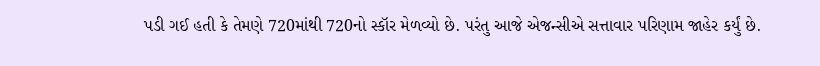પડી ગઈ હતી કે તેમણે 720માંથી 720નો સ્કૉર મેળવ્યો છે. પરંતુ આજે એજન્સીએ સત્તાવાર પરિણામ જાહેર કર્યું છે.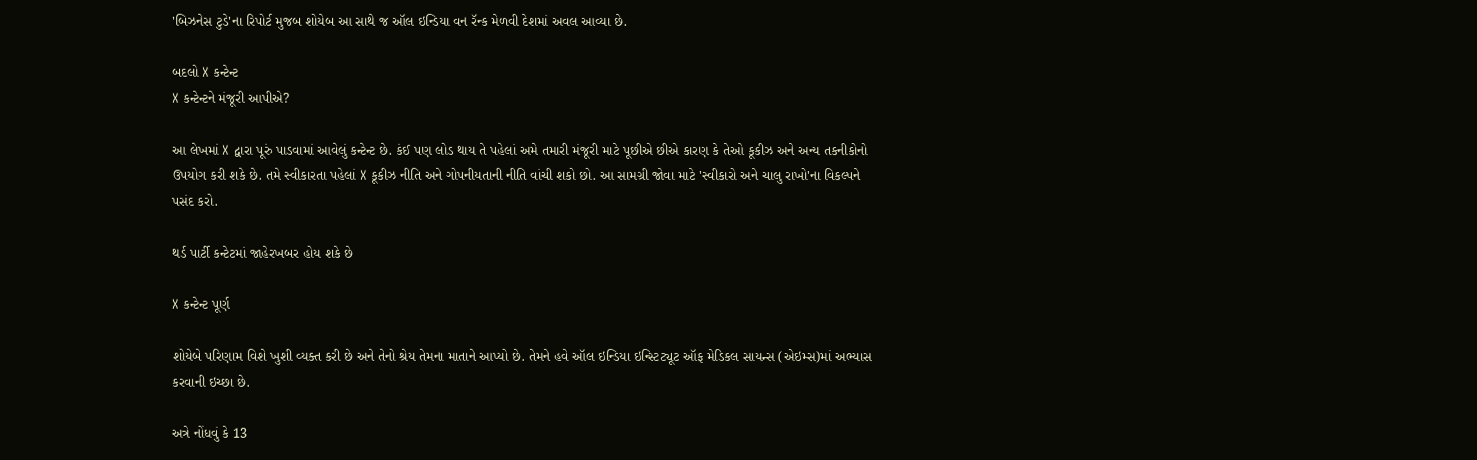'બિઝનેસ ટુડે'ના રિપોર્ટ મુજબ શોયેબ આ સાથે જ ઑલ ઇન્ડિયા વન રૅન્ક મેળવી દેશમાં અવલ આવ્યા છે.

બદલો X કન્ટેન્ટ
X કન્ટેન્ટને મંજૂરી આપીએ?

આ લેખમાં X દ્વારા પૂરું પાડવામાં આવેલું કન્ટેન્ટ છે. કંઈ પણ લોડ થાય તે પહેલાં અમે તમારી મંજૂરી માટે પૂછીએ છીએ કારણ કે તેઓ કૂકીઝ અને અન્ય તકનીકોનો ઉપયોગ કરી શકે છે. તમે સ્વીકારતા પહેલાં X કૂકીઝ નીતિ અને ગોપનીયતાની નીતિ વાંચી શકો છો. આ સામગ્રી જોવા માટે 'સ્વીકારો અને ચાલુ રાખો'ના વિકલ્પને પસંદ કરો.

થર્ડ પાર્ટી કન્ટેટમાં જાહેરખબર હોય શકે છે

X કન્ટેન્ટ પૂર્ણ

શોયેબે પરિણામ વિશે ખુશી વ્યક્ત કરી છે અને તેનો શ્રેય તેમના માતાને આપ્યો છે. તેમને હવે ઑલ ઇન્ડિયા ઇન્સ્ટિટ્યૂટ ઑફ મેડિકલ સાયન્સ (એઇમ્સ)માં અભ્યાસ કરવાની ઇચ્છા છે.

અત્રે નોંધવું કે 13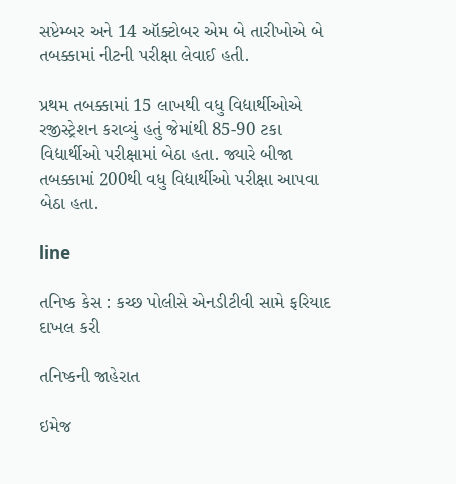સપ્ટેમ્બર અને 14 ઑક્ટોબર એમ બે તારીખોએ બે તબક્કામાં નીટની પરીક્ષા લેવાઈ હતી.

પ્રથમ તબક્કામાં 15 લાખથી વધુ વિદ્યાર્થીઓએ રજીસ્ટ્રેશન કરાવ્યું હતું જેમાંથી 85-90 ટકા વિદ્યાર્થીઓ પરીક્ષામાં બેઠા હતા. જ્યારે બીજા તબક્કામાં 200થી વધુ વિદ્યાર્થીઓ પરીક્ષા આપવા બેઠા હતા.

line

તનિષ્ક કેસ : કચ્છ પોલીસે એનડીટીવી સામે ફરિયાદ દાખલ કરી

તનિષ્કની જાહેરાત

ઇમેજ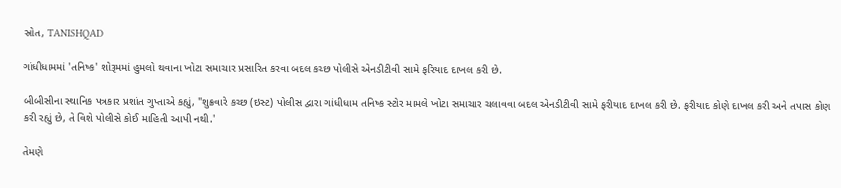સ્રોત, TANISHQAD

ગાંધીધામમાં 'તનિષ્ક' શોરૂમમાં હુમલો થવાના ખોટા સમાચાર પ્રસારિત કરવા બદલ કચ્છ પોલીસે એનડીટીવી સામે ફરિયાદ દાખલ કરી છે.

બીબીસીના સ્થાનિક પત્રકાર પ્રશાંત ગુપ્તાએ કહ્યું, "શુક્રવારે કચ્છ (ઇસ્ટ) પોલીસ દ્વારા ગાંધીધામ તનિષ્ક સ્ટોર મામલે ખોટા સમાચાર ચલાવવા બદલ એનડીટીવી સામે ફરીયાદ દાખલ કરી છે. ફરીયાદ કોણે દાખલ કરી અને તપાસ કોણ કરી રહ્યું છે, તે વિશે પોલીસે કોઈ માહિતી આપી નથી.'

તેમણે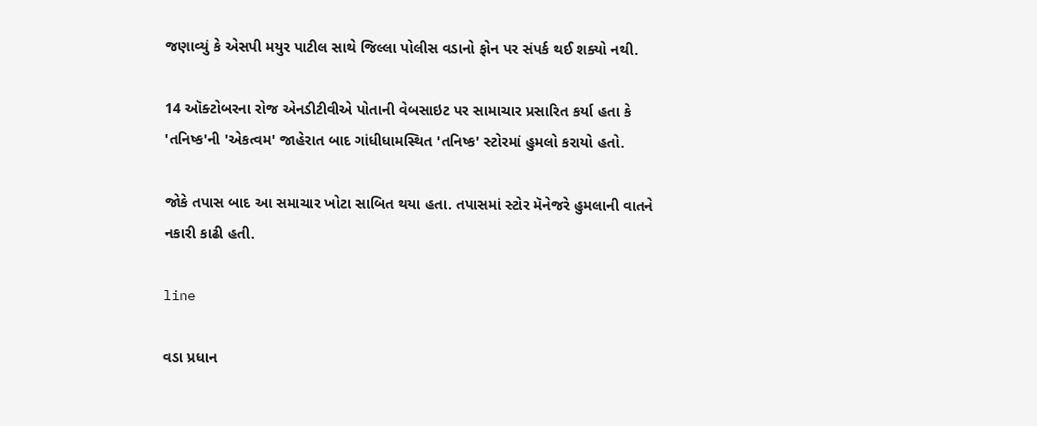જણાવ્યું કે એસપી મયુર પાટીલ સાથે જિલ્લા પોલીસ વડાનો ફોન પર સંપર્ક થઈ શક્યો નથી.

14 ઑક્ટોબરના રોજ એનડીટીવીએ પોતાની વેબસાઇટ પર સામાચાર પ્રસારિત કર્યા હતા કે 'તનિષ્ક'ની 'એકત્વમ' જાહેરાત બાદ ગાંધીધામસ્થિત 'તનિષ્ક' સ્ટોરમાં હુમલો કરાયો હતો.

જોકે તપાસ બાદ આ સમાચાર ખોટા સાબિત થયા હતા. તપાસમાં સ્ટોર મૅનેજરે હુમલાની વાતને નકારી કાઢી હતી.

line

વડા પ્રધાન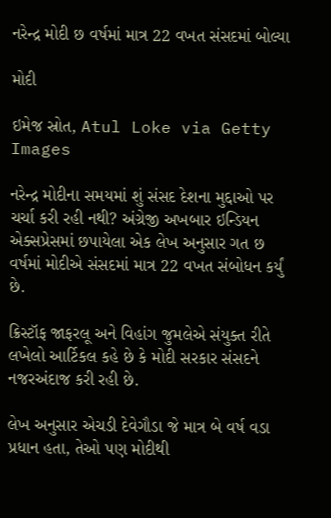નરેન્દ્ર મોદી છ વર્ષમાં માત્ર 22 વખત સંસદમાં બોલ્યા

મોદી

ઇમેજ સ્રોત, Atul Loke via Getty Images

નરેન્દ્ર મોદીના સમયમાં શું સંસદ દેશના મુદ્દાઓ પર ચર્ચા કરી રહી નથી? અંગ્રેજી અખબાર ઇન્ડિયન એક્સપ્રેસમાં છપાયેલા એક લેખ અનુસાર ગત છ વર્ષમાં મોદીએ સંસદમાં માત્ર 22 વખત સંબોધન કર્યું છે.

ક્રિસ્ટૉફ જાફરલૂ અને વિહાંગ જુમલેએ સંયુક્ત રીતે લખેલો આર્ટિકલ કહે છે કે મોદી સરકાર સંસદને નજરઅંદાજ કરી રહી છે.

લેખ અનુસાર એચડી દેવેગૌડા જે માત્ર બે વર્ષ વડા પ્રધાન હતા, તેઓ પણ મોદીથી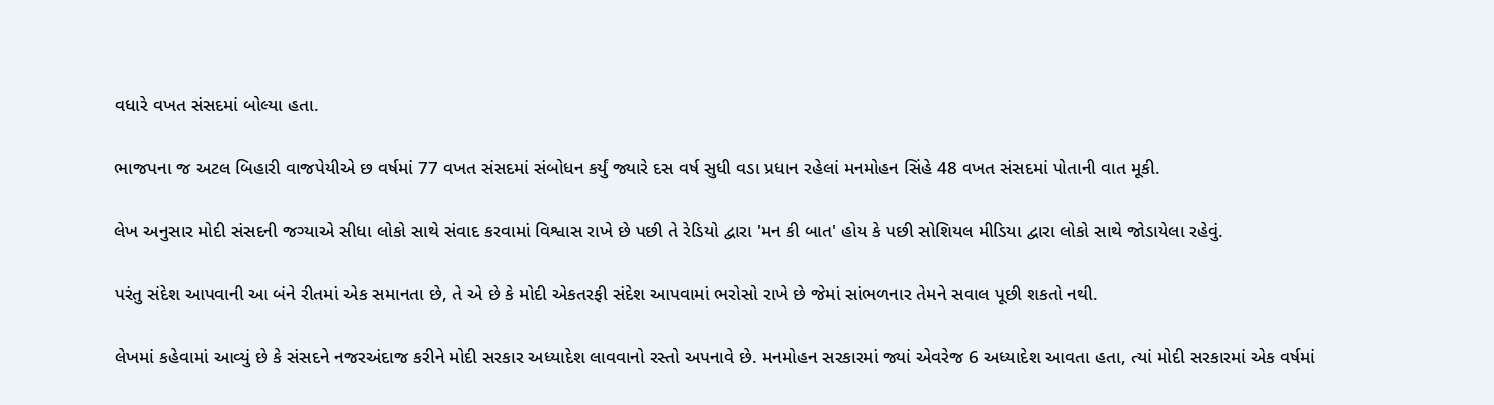વધારે વખત સંસદમાં બોલ્યા હતા.

ભાજપના જ અટલ બિહારી વાજપેયીએ છ વર્ષમાં 77 વખત સંસદમાં સંબોધન કર્યું જ્યારે દસ વર્ષ સુધી વડા પ્રધાન રહેલાં મનમોહન સિંહે 48 વખત સંસદમાં પોતાની વાત મૂકી.

લેખ અનુસાર મોદી સંસદની જગ્યાએ સીધા લોકો સાથે સંવાદ કરવામાં વિશ્વાસ રાખે છે પછી તે રેડિયો દ્વારા 'મન કી બાત' હોય કે પછી સોશિયલ મીડિયા દ્વારા લોકો સાથે જોડાયેલા રહેવું.

પરંતુ સંદેશ આપવાની આ બંને રીતમાં એક સમાનતા છે, તે એ છે કે મોદી એકતરફી સંદેશ આપવામાં ભરોસો રાખે છે જેમાં સાંભળનાર તેમને સવાલ પૂછી શકતો નથી.

લેખમાં કહેવામાં આવ્યું છે કે સંસદને નજરઅંદાજ કરીને મોદી સરકાર અધ્યાદેશ લાવવાનો રસ્તો અપનાવે છે. મનમોહન સરકારમાં જ્યાં એવરેજ 6 અધ્યાદેશ આવતા હતા, ત્યાં મોદી સરકારમાં એક વર્ષમાં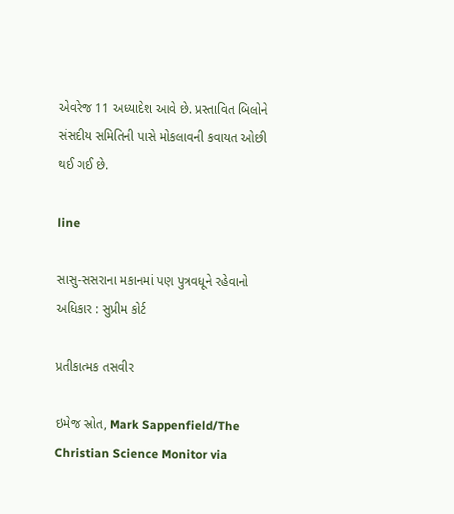એવરેજ 11 અધ્યાદેશ આવે છે. પ્રસ્તાવિત બિલોને સંસદીય સમિતિની પાસે મોકલાવની કવાયત ઓછી થઈ ગઈ છે.

line

સાસુ-સસરાના મકાનમાં પણ પુત્રવધૂને રહેવાનો અધિકાર : સુપ્રીમ કોર્ટ

પ્રતીકાત્મક તસવીર

ઇમેજ સ્રોત, Mark Sappenfield/The Christian Science Monitor via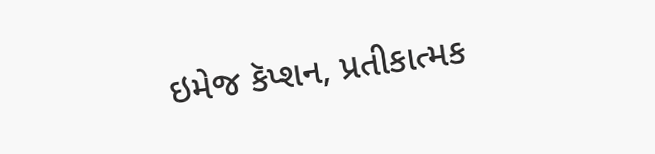ઇમેજ કૅપ્શન, પ્રતીકાત્મક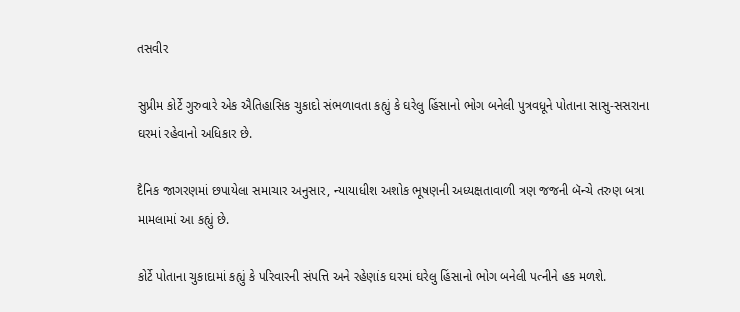તસવીર

સુપ્રીમ કોર્ટે ગુરુવારે એક ઐતિહાસિક ચુકાદો સંભળાવતા કહ્યું કે ઘરેલુ હિંસાનો ભોગ બનેલી પુત્રવધૂને પોતાના સાસુ-સસરાના ઘરમાં રહેવાનો અધિકાર છે.

દૈનિક જાગરણમાં છપાયેલા સમાચાર અનુસાર, ન્યાયાધીશ અશોક ભૂષણની અધ્યક્ષતાવાળી ત્રણ જજની બૅન્ચે તરુણ બત્રા મામલામાં આ કહ્યું છે.

કોર્ટે પોતાના ચુકાદામાં કહ્યું કે પરિવારની સંપત્તિ અને રહેણાંક ઘરમાં ઘરેલુ હિંસાનો ભોગ બનેલી પત્નીને હક મળશે.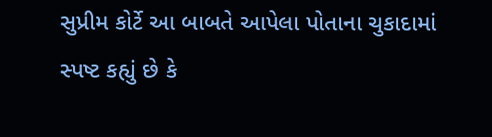સુપ્રીમ કોર્ટે આ બાબતે આપેલા પોતાના ચુકાદામાં સ્પષ્ટ કહ્યું છે કે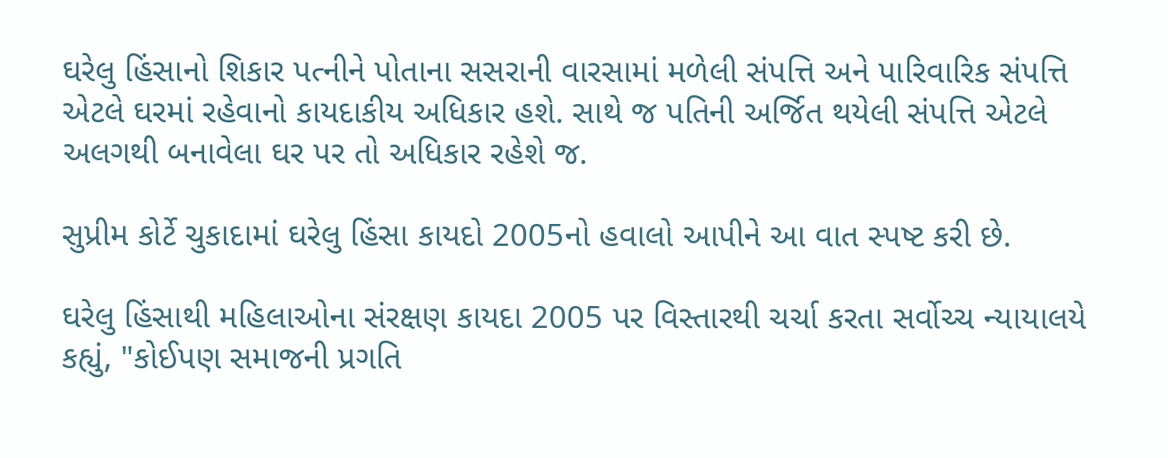ઘરેલુ હિંસાનો શિકાર પત્નીને પોતાના સસરાની વારસામાં મળેલી સંપત્તિ અને પારિવારિક સંપત્તિ એટલે ઘરમાં રહેવાનો કાયદાકીય અધિકાર હશે. સાથે જ પતિની અર્જિત થયેલી સંપત્તિ એટલે અલગથી બનાવેલા ઘર પર તો અધિકાર રહેશે જ.

સુપ્રીમ કોર્ટે ચુકાદામાં ઘરેલુ હિંસા કાયદો 2005નો હવાલો આપીને આ વાત સ્પષ્ટ કરી છે.

ઘરેલુ હિંસાથી મહિલાઓના સંરક્ષણ કાયદા 2005 પર વિસ્તારથી ચર્ચા કરતા સર્વોચ્ચ ન્યાયાલયે કહ્યું, "કોઈપણ સમાજની પ્રગતિ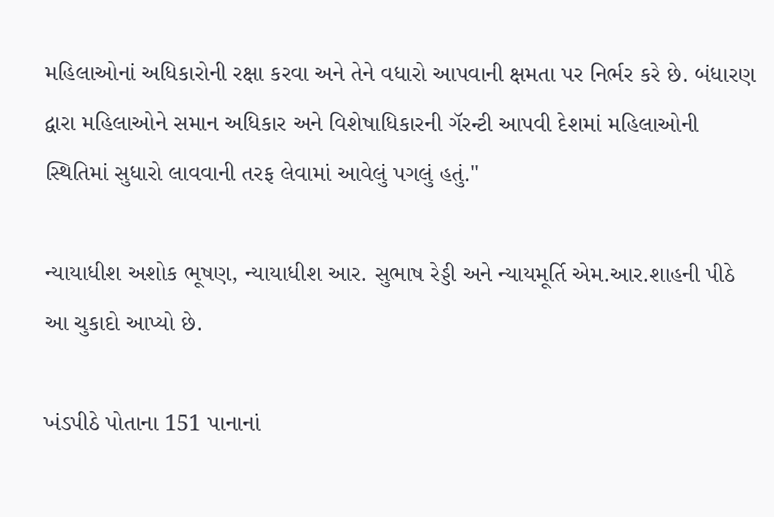મહિલાઓનાં અધિકારોની રક્ષા કરવા અને તેને વધારો આપવાની ક્ષમતા પર નિર્ભર કરે છે. બંધારણ દ્વારા મહિલાઓને સમાન અધિકાર અને વિશેષાધિકારની ગૅરન્ટી આપવી દેશમાં મહિલાઓની સ્થિતિમાં સુધારો લાવવાની તરફ લેવામાં આવેલું પગલું હતું."

ન્યાયાધીશ અશોક ભૂષણ, ન્યાયાધીશ આર. સુભાષ રેડ્ડી અને ન્યાયમૂર્તિ એમ.આર.શાહની પીઠે આ ચુકાદો આપ્યો છે.

ખંડપીઠે પોતાના 151 પાનાનાં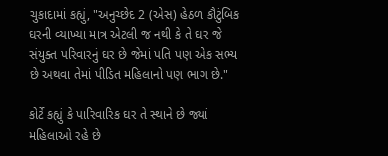ચુકાદામાં કહ્યું, "અનુચ્છેદ 2 (એસ) હેઠળ કૌટુંબિક ઘરની વ્યાખ્યા માત્ર એટલી જ નથી કે તે ઘર જે સંયુક્ત પરિવારનું ઘર છે જેમાં પતિ પણ એક સભ્ય છે અથવા તેમાં પીડિત મહિલાનો પણ ભાગ છે."

કોર્ટે કહ્યું કે પારિવારિક ઘર તે સ્થાને છે જ્યાં મહિલાઓ રહે છે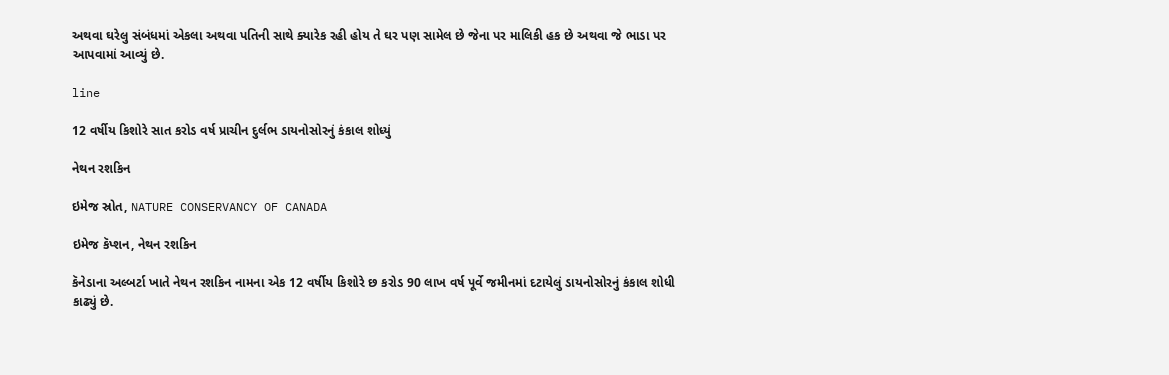અથવા ઘરેલુ સંબંધમાં એકલા અથવા પતિની સાથે ક્યારેક રહી હોય તે ઘર પણ સામેલ છે જેના પર માલિકી હક છે અથવા જે ભાડા પર આપવામાં આવ્યું છે.

line

12 વર્ષીય કિશોરે સાત કરોડ વર્ષ પ્રાચીન દુર્લભ ડાયનોસોરનું કંકાલ શોધ્યું

નેથન રશકિન

ઇમેજ સ્રોત, NATURE CONSERVANCY OF CANADA

ઇમેજ કૅપ્શન, નેથન રશકિન

કૅનેડાના અલ્બર્ટા ખાતે નેથન રશકિન નામના એક 12 વર્ષીય કિશોરે છ કરોડ 90 લાખ વર્ષ પૂર્વે જમીનમાં દટાયેલું ડાયનોસોરનું કંકાલ શોધી કાઢ્યું છે.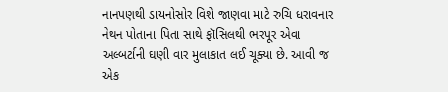નાનપણથી ડાયનોસોર વિશે જાણવા માટે રુચિ ધરાવનાર નેથન પોતાના પિતા સાથે ફૉસિલથી ભરપૂર એવા અલ્બર્ટાની ઘણી વાર મુલાકાત લઈ ચૂક્યા છે. આવી જ એક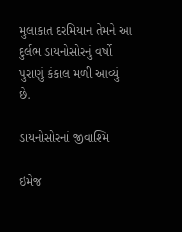મુલાકાત દરમિયાન તેમને આ દુર્લભ ડાયનોસોરનું વર્ષો પુરાણું કંકાલ મળી આવ્યું છે.

ડાયનોસોરનાં જીવાશ્મિ

ઇમેજ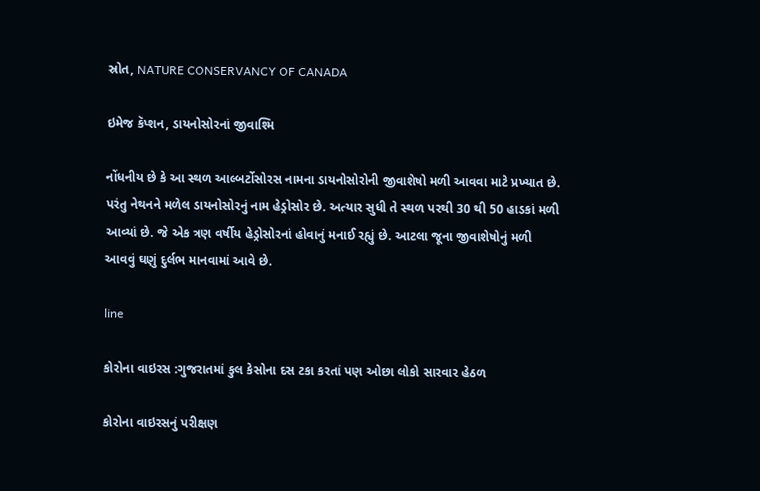સ્રોત, NATURE CONSERVANCY OF CANADA

ઇમેજ કૅપ્શન, ડાયનોસોરનાં જીવાશ્મિ

નોંધનીય છે કે આ સ્થળ આલ્બર્ટોસોરસ નામના ડાયનોસોરોની જીવાશેષો મળી આવવા માટે પ્રખ્યાત છે. પરંતુ નેથનને મળેલ ડાયનોસોરનું નામ હેડ્રોસોર છે. અત્યાર સુધી તે સ્થળ પરથી 30 થી 50 હાડકાં મળી આવ્યાં છે. જે એક ત્રણ વર્ષીય હેડ્રોસોરનાં હોવાનું મનાઈ રહ્યું છે. આટલા જૂના જીવાશેષોનું મળી આવવું ઘણું દુર્લભ માનવામાં આવે છે.

line

કોરોના વાઇરસ :ગુજરાતમાં કુલ કેસોના દસ ટકા કરતાં પણ ઓછા લોકો સારવાર હેઠળ

કોરોના વાઇરસનું પરીક્ષણ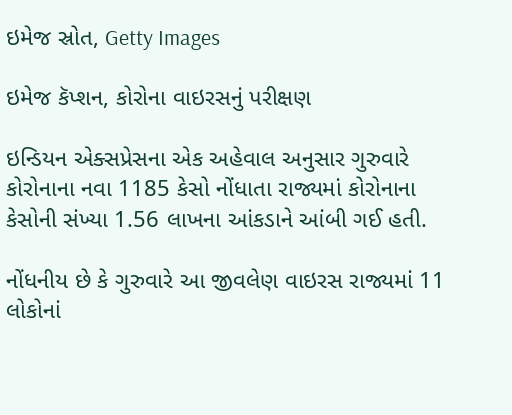ઇમેજ સ્રોત, Getty Images

ઇમેજ કૅપ્શન, કોરોના વાઇરસનું પરીક્ષણ

ઇન્ડિયન એક્સપ્રેસના એક અહેવાલ અનુસાર ગુરુવારે કોરોનાના નવા 1185 કેસો નોંધાતા રાજ્યમાં કોરોનાના કેસોની સંખ્યા 1.56 લાખના આંકડાને આંબી ગઈ હતી.

નોંધનીય છે કે ગુરુવારે આ જીવલેણ વાઇરસ રાજ્યમાં 11 લોકોનાં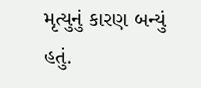મૃત્યુનું કારણ બન્યું હતું.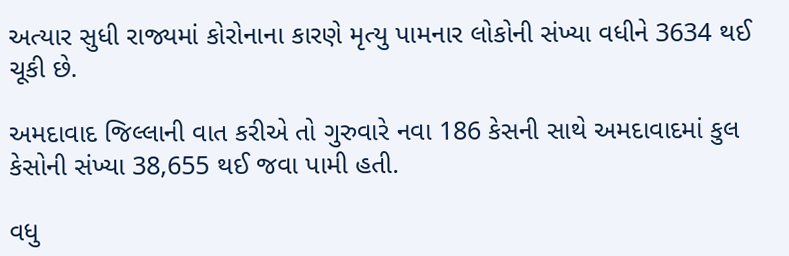અત્યાર સુધી રાજ્યમાં કોરોનાના કારણે મૃત્યુ પામનાર લોકોની સંખ્યા વધીને 3634 થઈ ચૂકી છે.

અમદાવાદ જિલ્લાની વાત કરીએ તો ગુરુવારે નવા 186 કેસની સાથે અમદાવાદમાં કુલ કેસોની સંખ્યા 38,655 થઈ જવા પામી હતી.

વધુ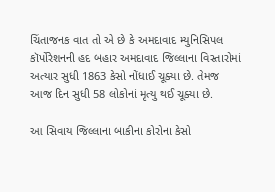ચિંતાજનક વાત તો એ છે કે અમદાવાદ મ્યુનિસિપલ કૉર્પોરેશનની હદ બહાર અમદાવાદ જિલ્લાના વિસ્તારોમાં અત્યાર સુધી 1863 કેસો નોંધાઈ ચૂક્યા છે. તેમજ આજ દિન સુધી 58 લોકોનાં મૃત્યુ થઈ ચૂક્યા છે.

આ સિવાય જિલ્લાના બાકીના કોરોના કેસો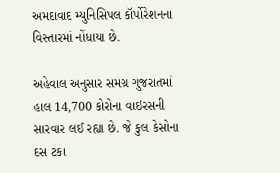અમદાવાદ મ્યુનિસિપલ કૉર્પોરેશનના વિસ્તારમાં નોંધાયા છે.

અહેવાલ અનુસાર સમગ્ર ગુજરાતમાં હાલ 14,700 કોરોના વાઇરસની સારવાર લઈ રહ્યા છે. જે કુલ કેસોના દસ ટકા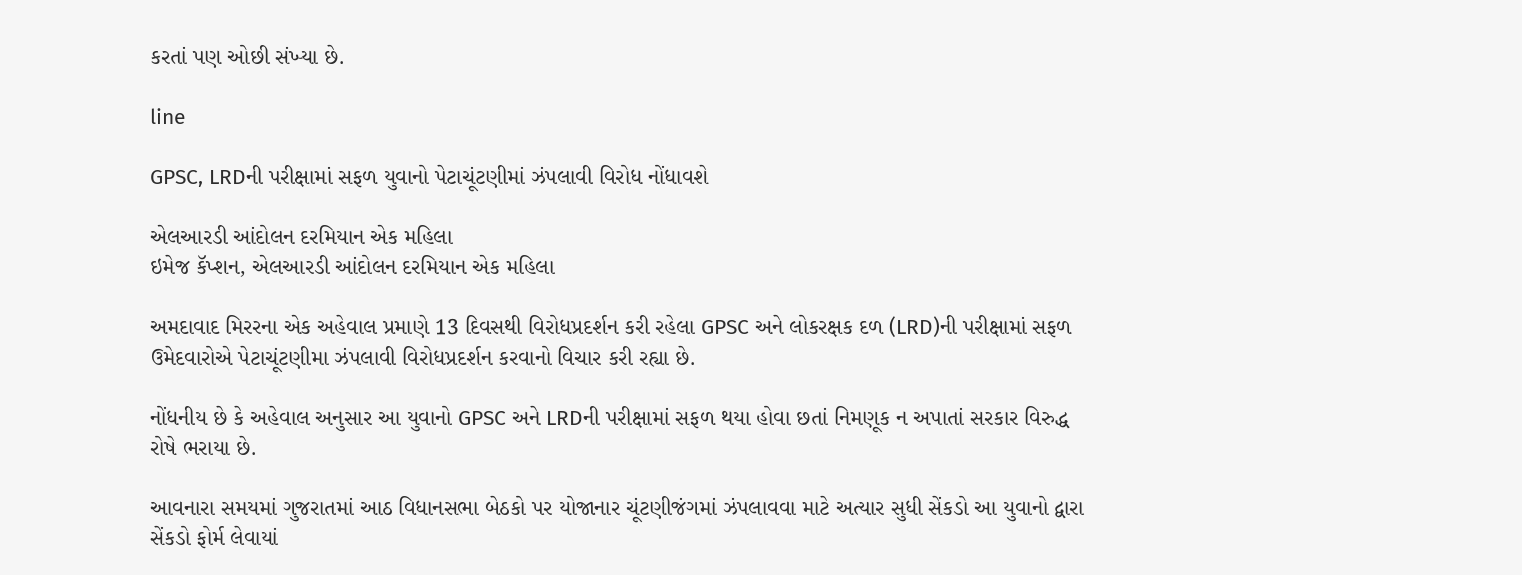કરતાં પણ ઓછી સંખ્યા છે.

line

GPSC, LRDની પરીક્ષામાં સફળ યુવાનો પેટાચૂંટણીમાં ઝંપલાવી વિરોધ નોંધાવશે

એલઆરડી આંદોલન દરમિયાન એક મહિલા
ઇમેજ કૅપ્શન, એલઆરડી આંદોલન દરમિયાન એક મહિલા

અમદાવાદ મિરરના એક અહેવાલ પ્રમાણે 13 દિવસથી વિરોધપ્રદર્શન કરી રહેલા GPSC અને લોકરક્ષક દળ (LRD)ની પરીક્ષામાં સફળ ઉમેદવારોએ પેટાચૂંટણીમા ઝંપલાવી વિરોધપ્રદર્શન કરવાનો વિચાર કરી રહ્યા છે.

નોંધનીય છે કે અહેવાલ અનુસાર આ યુવાનો GPSC અને LRDની પરીક્ષામાં સફળ થયા હોવા છતાં નિમણૂક ન અપાતાં સરકાર વિરુદ્ધ રોષે ભરાયા છે.

આવનારા સમયમાં ગુજરાતમાં આઠ વિધાનસભા બેઠકો પર યોજાનાર ચૂંટણીજંગમાં ઝંપલાવવા માટે અત્યાર સુધી સેંકડો આ યુવાનો દ્વારા સેંકડો ફોર્મ લેવાયાં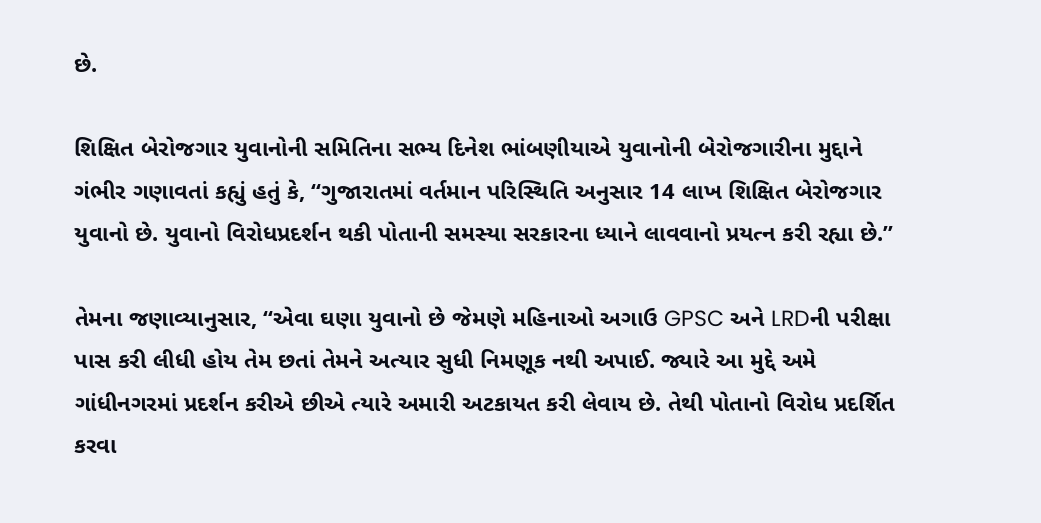છે.

શિક્ષિત બેરોજગાર યુવાનોની સમિતિના સભ્ય દિનેશ ભાંબણીયાએ યુવાનોની બેરોજગારીના મુદ્દાને ગંભીર ગણાવતાં કહ્યું હતું કે, “ગુજારાતમાં વર્તમાન પરિસ્થિતિ અનુસાર 14 લાખ શિક્ષિત બેરોજગાર યુવાનો છે. યુવાનો વિરોધપ્રદર્શન થકી પોતાની સમસ્યા સરકારના ધ્યાને લાવવાનો પ્રયત્ન કરી રહ્યા છે.”

તેમના જણાવ્યાનુસાર, “એવા ઘણા યુવાનો છે જેમણે મહિનાઓ અગાઉ GPSC અને LRDની પરીક્ષા પાસ કરી લીધી હોય તેમ છતાં તેમને અત્યાર સુધી નિમણૂક નથી અપાઈ. જ્યારે આ મુદ્દે અમે ગાંધીનગરમાં પ્રદર્શન કરીએ છીએ ત્યારે અમારી અટકાયત કરી લેવાય છે. તેથી પોતાનો વિરોધ પ્રદર્શિત કરવા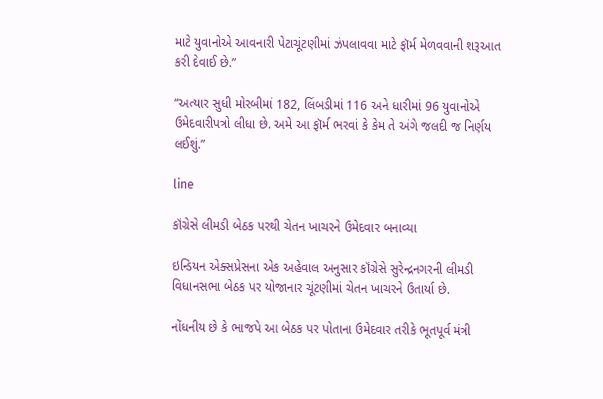માટે યુવાનોએ આવનારી પેટાચૂંટણીમાં ઝંપલાવવા માટે ફૉર્મ મેળવવાની શરૂઆત કરી દેવાઈ છે.”

“અત્યાર સુધી મોરબીમાં 182, લિંબડીમાં 116 અને ધારીમાં 96 યુવાનોએ ઉમેદવારીપત્રો લીધા છે. અમે આ ફૉર્મ ભરવાં કે કેમ તે અંગે જલદી જ નિર્ણય લઈશું.”

line

કૉંગ્રેસે લીમડી બેઠક પરથી ચેતન ખાચરને ઉમેદવાર બનાવ્યા

ઇન્ડિયન એક્સપ્રેસના એક અહેવાલ અનુસાર કૉંગ્રેસે સુરેન્દ્રનગરની લીમડી વિધાનસભા બેઠક પર યોજાનાર ચૂંટણીમાં ચેતન ખાચરને ઉતાર્યા છે.

નોંધનીય છે કે ભાજપે આ બેઠક પર પોતાના ઉમેદવાર તરીકે ભૂતપૂર્વ મંત્રી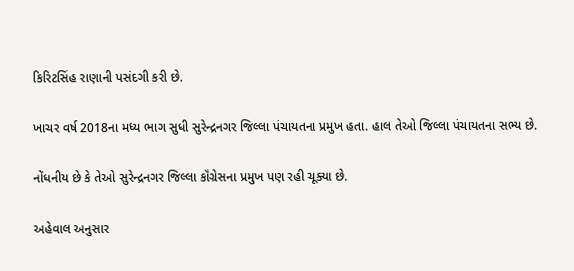કિરિટસિંહ રાણાની પસંદગી કરી છે.

ખાચર વર્ષ 2018ના મધ્ય ભાગ સુધી સુરેન્દ્રનગર જિલ્લા પંચાયતના પ્રમુખ હતા. હાલ તેઓ જિલ્લા પંચાયતના સભ્ય છે.

નોંધનીય છે કે તેઓ સુરેન્દ્રનગર જિલ્લા કૉંગ્રેસના પ્રમુખ પણ રહી ચૂક્યા છે.

અહેવાલ અનુસાર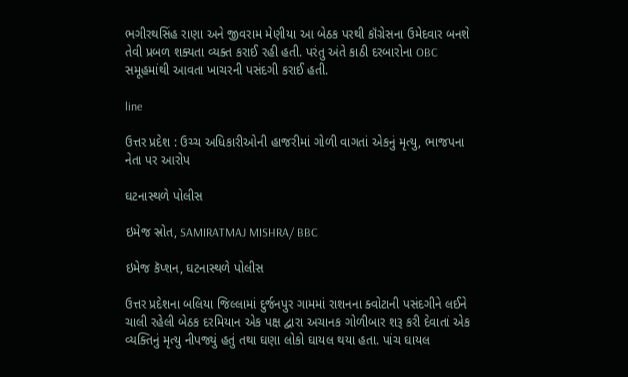ભગીરથસિંહ રાણા અને જીવરામ મેણીયા આ બેઠક પરથી કૉંગ્રેસના ઉમેદવાર બનશે તેવી પ્રબળ શક્યતા વ્યક્ત કરાઈ રહી હતી. પરંતુ અંતે કાઠી દરબારોના OBC સમૂહમાંથી આવતા ખાચરની પસંદગી કરાઈ હતી.

line

ઉત્તર પ્રદેશ : ઉચ્ચ અધિકારીઓની હાજરીમાં ગોળી વાગતાં એકનું મૃત્યુ, ભાજપના નેતા પર આરોપ

ઘટનાસ્થળે પોલીસ

ઇમેજ સ્રોત, SAMIRATMAJ MISHRA/ BBC

ઇમેજ કૅપ્શન, ઘટનાસ્થળે પોલીસ

ઉત્તર પ્રદેશના બલિયા જિલ્લામાં દુર્જનપુર ગામમાં રાશનના ક્વોટાની પસંદગીને લઈને ચાલી રહેલી બેઠક દરમિયાન એક પક્ષ દ્વારા અચાનક ગોળીબાર શરૂ કરી દેવાતાં એક વ્યક્તિનું મૃત્યુ નીપજ્યું હતું તથા ઘણા લોકો ઘાયલ થયા હતા. પાંચ ઘાયલ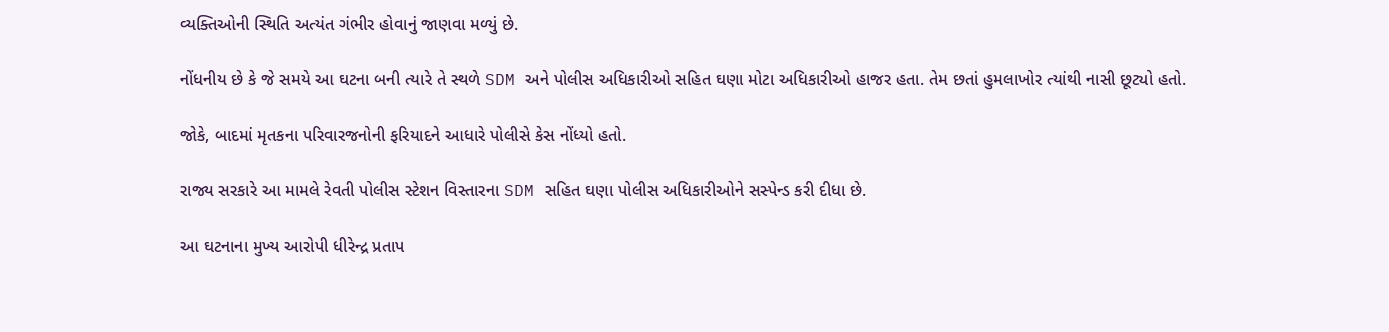વ્યક્તિઓની સ્થિતિ અત્યંત ગંભીર હોવાનું જાણવા મળ્યું છે.

નોંધનીય છે કે જે સમયે આ ઘટના બની ત્યારે તે સ્થળે SDM અને પોલીસ અધિકારીઓ સહિત ઘણા મોટા અધિકારીઓ હાજર હતા. તેમ છતાં હુમલાખોર ત્યાંથી નાસી છૂટ્યો હતો.

જોકે, બાદમાં મૃતકના પરિવારજનોની ફરિયાદને આધારે પોલીસે કેસ નોંધ્યો હતો.

રાજ્ય સરકારે આ મામલે રેવતી પોલીસ સ્ટેશન વિસ્તારના SDM સહિત ઘણા પોલીસ અધિકારીઓને સસ્પેન્ડ કરી દીધા છે.

આ ઘટનાના મુખ્ય આરોપી ધીરેન્દ્ર પ્રતાપ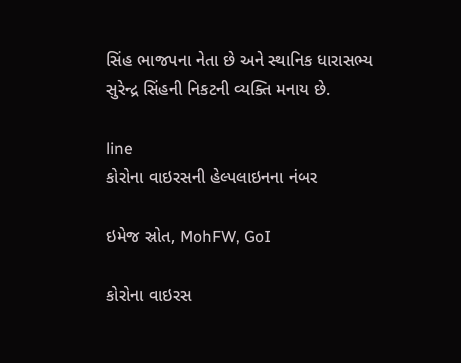સિંહ ભાજપના નેતા છે અને સ્થાનિક ધારાસભ્ય સુરેન્દ્ર સિંહની નિકટની વ્યક્તિ મનાય છે.

line
કોરોના વાઇરસની હેલ્પલાઇનના નંબર

ઇમેજ સ્રોત, MohFW, GoI

કોરોના વાઇરસ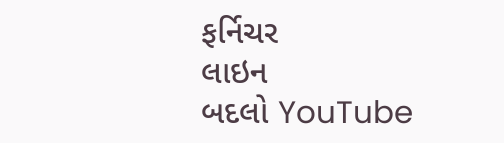ફર્નિચર
લાઇન
બદલો YouTube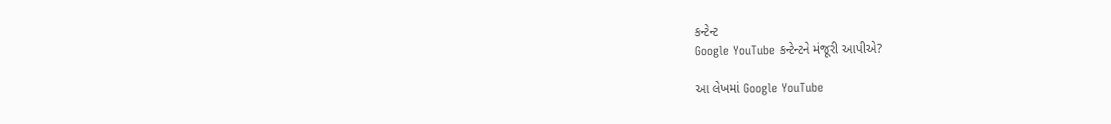કન્ટેન્ટ
Google YouTube કન્ટેન્ટને મંજૂરી આપીએ?

આ લેખમાં Google YouTube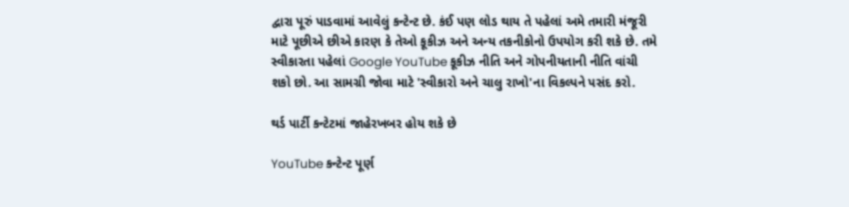દ્વારા પૂરું પાડવામાં આવેલું કન્ટેન્ટ છે. કંઈ પણ લોડ થાય તે પહેલાં અમે તમારી મંજૂરી માટે પૂછીએ છીએ કારણ કે તેઓ કૂકીઝ અને અન્ય તકનીકોનો ઉપયોગ કરી શકે છે. તમે સ્વીકારતા પહેલાં Google YouTube કૂકીઝ નીતિ અને ગોપનીયતાની નીતિ વાંચી શકો છો. આ સામગ્રી જોવા માટે 'સ્વીકારો અને ચાલુ રાખો'ના વિકલ્પને પસંદ કરો.

થર્ડ પાર્ટી કન્ટેટમાં જાહેરખબર હોય શકે છે

YouTube કન્ટેન્ટ પૂર્ણ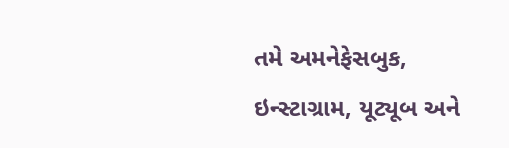તમે અમનેફેસબુક, ઇન્સ્ટાગ્રામ, યૂટ્યૂબ અને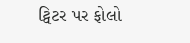ટ્વિટર પર ફોલો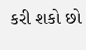કરી શકો છો